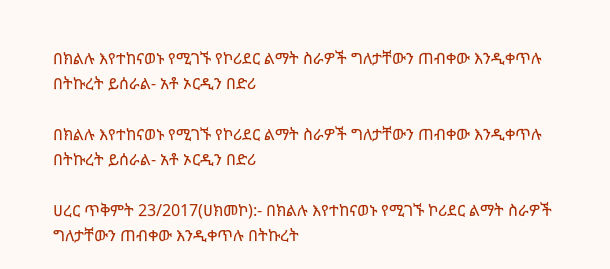በክልሉ እየተከናወኑ የሚገኙ የኮሪደር ልማት ስራዎች ግለታቸውን ጠብቀው እንዲቀጥሉ በትኩረት ይሰራል- አቶ ኦርዲን በድሪ

በክልሉ እየተከናወኑ የሚገኙ የኮሪደር ልማት ስራዎች ግለታቸውን ጠብቀው እንዲቀጥሉ በትኩረት ይሰራል- አቶ ኦርዲን በድሪ

ሀረር ጥቅምት 23/2017(ሀክመኮ):- በክልሉ እየተከናወኑ የሚገኙ ኮሪደር ልማት ስራዎች ግለታቸውን ጠብቀው እንዲቀጥሉ በትኩረት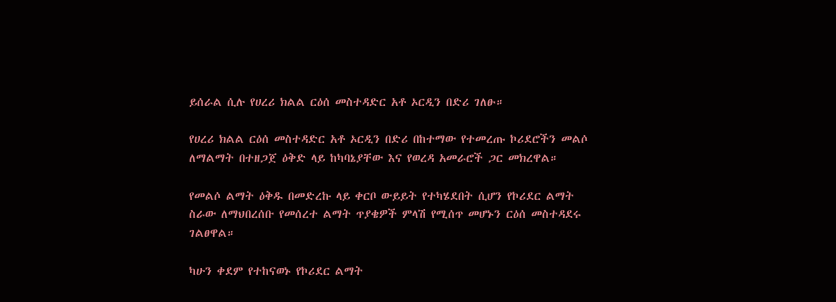ይሰራል ሲሉ የሀረሪ ክልል ርዕሰ መስተዳድር አቶ ኦርዲን በድሪ ገለፁ።

የሀረሪ ክልል ርዕሰ መስተዳድር አቶ ኦርዲን በድሪ በከተማው የተመረጡ ኮሪደሮችን መልሶ ለማልማት በተዘጋጀ ዕቅድ ላይ ከካባኔያቸው እና የወረዳ አመራሮች ጋር መክረዋል።

የመልሶ ልማት ዕቅዱ በመድረኩ ላይ ቀርቦ ውይይት የተካሄደበት ሲሆን የኮሪደር ልማት ስራው ለማህበረሰቡ የመሰረተ ልማት ጥያቄዎች ምላሽ የሚሰጥ መሆኑን ርዕሰ መስተዳደሩ ገልፀዋል።

ካሁን ቀደም የተከናወኑ የኮሪደር ልማት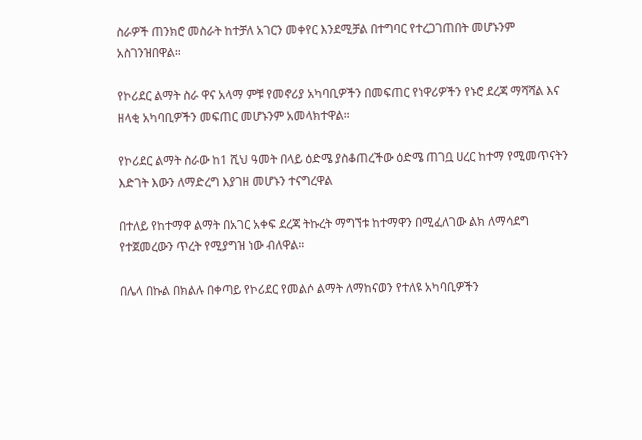ስራዎች ጠንክሮ መስራት ከተቻለ አገርን መቀየር እንደሚቻል በተግባር የተረጋገጠበት መሆኑንም አስገንዝበዋል።

የኮሪደር ልማት ስራ ዋና አላማ ምቹ የመኖሪያ አካባቢዎችን በመፍጠር የነዋሪዎችን የኑሮ ደረጃ ማሻሻል እና ዘላቂ አካባቢዎችን መፍጠር መሆኑንም አመላክተዋል።

የኮሪደር ልማት ስራው ከ1 ሺህ ዓመት በላይ ዕድሜ ያስቆጠረችው ዕድሜ ጠገቧ ሀረር ከተማ የሚመጥናትን እድገት እውን ለማድረግ እያገዘ መሆኑን ተናግረዋል

በተለይ የከተማዋ ልማት በአገር አቀፍ ደረጃ ትኩረት ማግኘቱ ከተማዋን በሚፈለገው ልክ ለማሳደግ የተጀመረውን ጥረት የሚያግዝ ነው ብለዋል።

በሌላ በኩል በክልሉ በቀጣይ የኮሪደር የመልሶ ልማት ለማከናወን የተለዩ አካባቢዎችን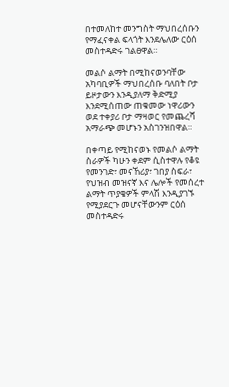በተመለከተ መንግስት ማህበረሰቡን የማፈናቀል ፍላጎት እንደሌለው ርዕሰ መስተዳድሩ ገልፀዋል።

መልሶ ልማት በሚከናወንባቸው አካባቢዎች ማህበረሰቡ ባለበት ቦታ ይዞታውን እንዲያለማ ቅድሚያ እንደሚሰጠው ጠቁመው ነዋሪውን ወደ ተቀያሪ ቦታ ማዛወር የመጨረሻ አማራጭ መሆኑን አስገንዝበዋል።

በቀጣይ የሚከናወኑ የመልሶ ልማት ስራዎች ካሁን ቀደም ሲስተዋሉ የቆዩ የመንገድ፣ መናኸሪያ፣ ገበያ ስፍራ፣ የህዝብ መዝናኛ እና ሌሎች የመሰረተ ልማት ጥያቄዎች ምላሽ እንዲያገኙ የሚያደርጉ መሆናቸውንም ርዕሰ መስተዳድሩ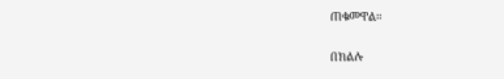ጠቁመዋል።

በክልሉ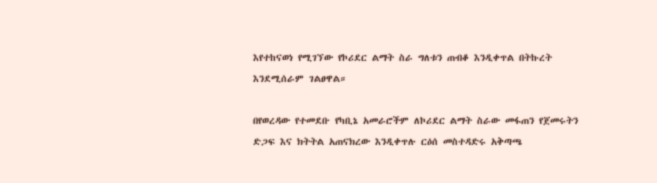እየተከናወነ የሚገኘው የኮሪደር ልማት ስራ ግለቱን ጠብቆ እንዲቀጥል በትኩረት እንደሚሰራም ገልፀዋል።

በየወረዳው የተመደቡ የካቢኔ አመራሮችም ለኮሪደር ልማት ስራው መፋጠን የጀመሩትን ድጋፍ እና ክትትል አጠናክረው እንዲቀጥሉ ርዕሰ መስተዳድሩ አቅጣጫ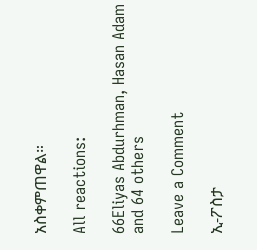አስቀምጠዋል።

All reactions:

66Eliyas Abdurhman, Hasan Adam and 64 others

Leave a Comment

ኢ-ፖስታ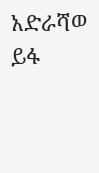አድራሻወ ይፋ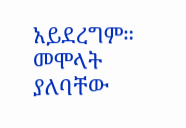አይደረግም። መሞላት ያለባቸው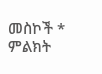መስኮች * ምልክት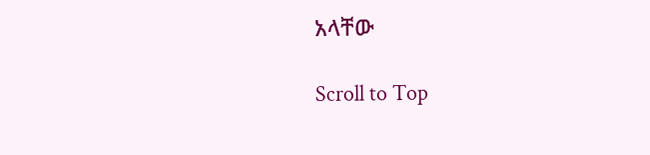አላቸው

Scroll to Top